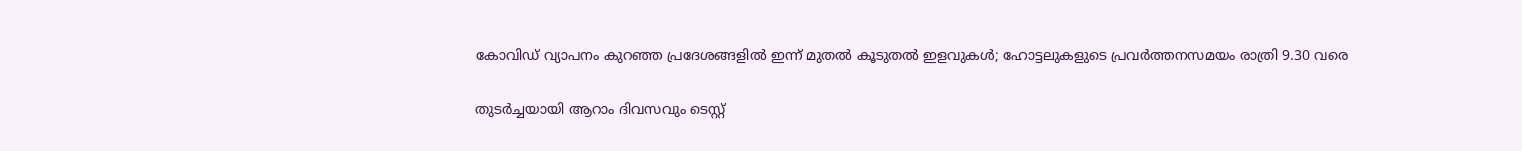കോവിഡ് വ്യാപനം കുറഞ്ഞ പ്രദേശങ്ങളിൽ ഇന്ന് മുതൽ കൂടുതൽ ഇളവുകൾ; ഹോട്ടലുകളുടെ പ്രവർത്തനസമയം രാത്രി 9.30 വരെ

തുടര്‍ച്ചയായി ആറാം ദിവസവും ടെസ്റ്റ്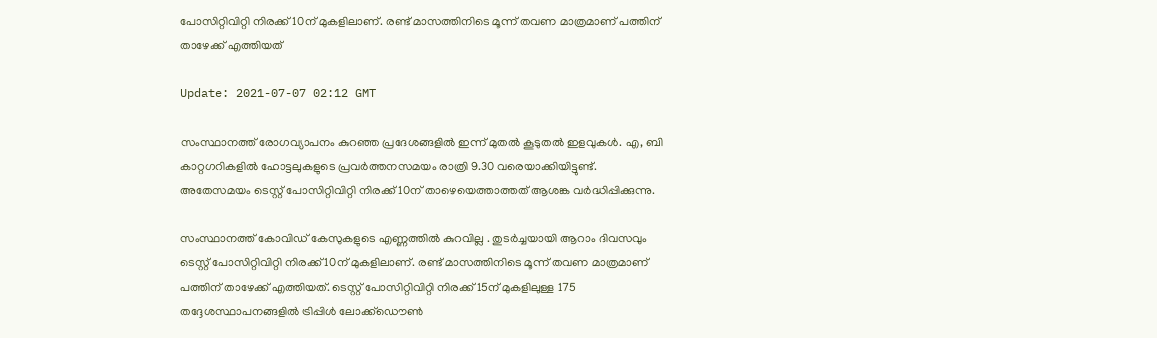പോസിറ്റിവിറ്റി നിരക്ക് 10ന് മുകളിലാണ്. രണ്ട് മാസത്തിനിടെ മൂന്ന് തവണ മാത്രമാണ് പത്തിന് താഴേക്ക് എത്തിയത്

Update: 2021-07-07 02:12 GMT

സംസ്ഥാനത്ത് രോഗവ്യാപനം കുറഞ്ഞ പ്രദേശങ്ങളില്‍ ഇന്ന് മുതല്‍ കൂടുതല്‍ ഇളവുകള്‍. എ, ബി കാറ്റഗറികളില്‍ ഹോട്ടലുകളുടെ പ്രവര്‍ത്തനസമയം രാത്രി 9.30 വരെയാക്കിയിട്ടുണ്ട്. അതേസമയം ടെസ്റ്റ് പോസിറ്റിവിറ്റി നിരക്ക് 10ന് താഴെയെത്താത്തത് ആശങ്ക വര്‍ദ്ധിപ്പിക്കുന്നു.

സംസ്ഥാനത്ത് കോവിഡ് കേസുകളുടെ എണ്ണത്തില്‍ കുറവില്ല . തുടര്‍ച്ചയായി ആറാം ദിവസവും ടെസ്റ്റ് പോസിറ്റിവിറ്റി നിരക്ക് 10ന് മുകളിലാണ്. രണ്ട് മാസത്തിനിടെ മൂന്ന് തവണ മാത്രമാണ് പത്തിന് താഴേക്ക് എത്തിയത്. ടെസ്റ്റ് പോസിറ്റിവിറ്റി നിരക്ക് 15ന് മുകളിലുള്ള 175 തദ്ദേശസ്ഥാപനങ്ങളില്‍ ട്രിപ്പിള്‍ ലോക്ക്ഡൌണ്‍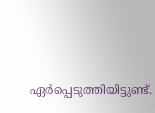ഏര്‍പ്പെടുത്തിയിട്ടുണ്ട്.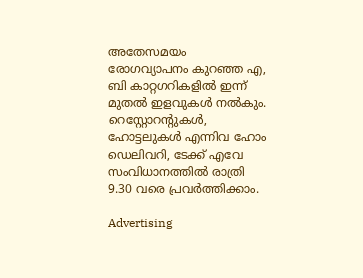അതേസമയം രോഗവ്യാപനം കുറഞ്ഞ എ, ബി കാറ്റഗറികളില്‍ ഇന്ന് മുതല്‍ ഇളവുകള്‍ നല്‍കും. റെസ്റ്റോറന്‍റുകൾ, ഹോട്ടലുകൾ എന്നിവ ഹോം ഡെലിവറി, ടേക്ക് എവേ സംവിധാനത്തില്‍ രാത്രി 9.30 വരെ പ്രവർത്തിക്കാം.

Advertising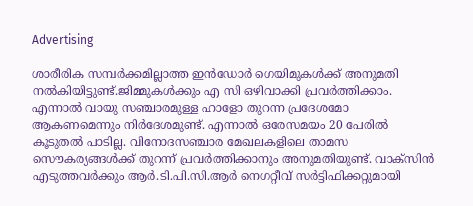Advertising

ശാരീരിക സമ്പര്‍ക്കമില്ലാത്ത ഇന്‍ഡോര്‍ ഗെയിമുകള്‍ക്ക് അനുമതി നല്‍കിയിട്ടുണ്ട്.ജിമ്മുകള്‍ക്കും എ സി ഒഴിവാക്കി പ്രവര്‍ത്തിക്കാം. എന്നാല്‍ വായു സഞ്ചാരമുള്ള ഹാളോ തുറന്ന പ്രദേശമോ ആകണമെന്നും നിര്‍ദേശമുണ്ട്. എന്നാല്‍ ഒരേസമയം 20 പേരില്‍ കൂടുതല്‍ പാടില്ല. വിനോദസഞ്ചാര മേഖലകളിലെ താമസ സൌകര്യങ്ങള്‍ക്ക് തുറന്ന് പ്രവര്‍ത്തിക്കാനും അനുമതിയുണ്ട്. വാക്സിന്‍ എടുത്തവര്‍ക്കും ആര്‍.ടി.പി.സി.ആര്‍ നെഗറ്റീവ് സര്‍ട്ടിഫിക്കറ്റുമായി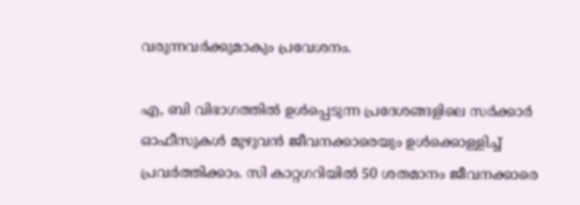വരുന്നവര്‍ക്കുമാകും പ്രവേശനം.

എ, ബി വിഭാഗത്തിൽ ഉൾപ്പെടുന്ന പ്രദേശങ്ങളിലെ സർക്കാർ ഓഫീസുകൾ മുഴുവൻ ജീവനക്കാരെയും ഉള്‍ക്കൊള്ളിച്ച് പ്രവര്‍ത്തിക്കാം. സി കാറ്റഗറിയില്‍ 50 ശതമാനം ജീവനക്കാരെ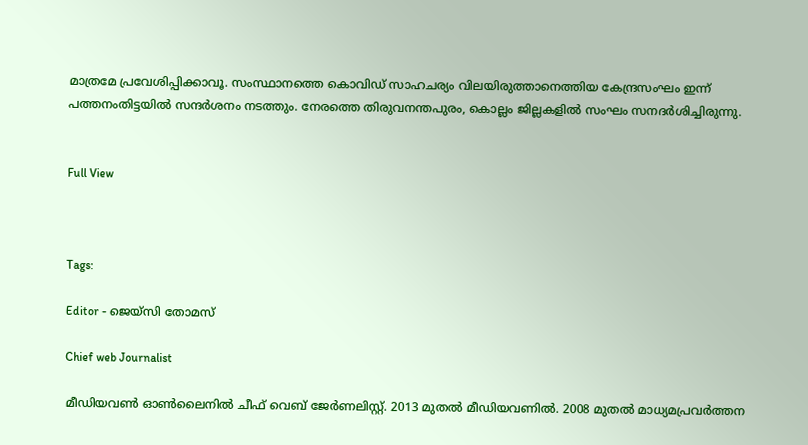മാത്രമേ പ്രവേശിപ്പിക്കാവൂ. സംസ്ഥാനത്തെ കൊവിഡ് സാഹചര്യം വിലയിരുത്താനെത്തിയ കേന്ദ്രസംഘം ഇന്ന് പത്തനംതിട്ടയില്‍ സന്ദര്‍ശനം നടത്തും. നേരത്തെ തിരുവനന്തപുരം, കൊല്ലം ജില്ലകളില്‍ സംഘം സനദര്‍ശിച്ചിരുന്നു.


Full View



Tags:

Editor - ജെയ്സി തോമസ്

Chief web Journalist

മീഡിയവൺ ഓൺലൈനിൽ ചീഫ് വെബ് ജേർണലിസ്റ്റ്. 2013 മുതൽ മീഡിയവണിൽ. 2008 മുതൽ മാധ്യമപ്രവർത്തന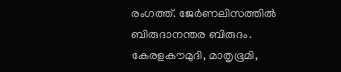രംഗത്ത്. ജേർണലിസത്തിൽ ബിരുദാനന്തര ബിരുദം. കേരളകൗമുദി, മാതൃഭൂമി,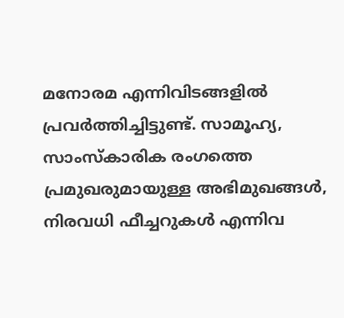മനോരമ എന്നിവിടങ്ങളിൽ പ്രവർത്തിച്ചിട്ടുണ്ട്. സാമൂഹ്യ, സാംസ്‌കാരിക രംഗത്തെ പ്രമുഖരുമായുള്ള അഭിമുഖങ്ങൾ, നിരവധി ഫീച്ചറുകൾ എന്നിവ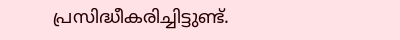പ്രസിദ്ധീകരിച്ചിട്ടുണ്ട്.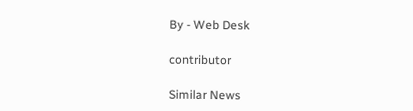By - Web Desk

contributor

Similar News